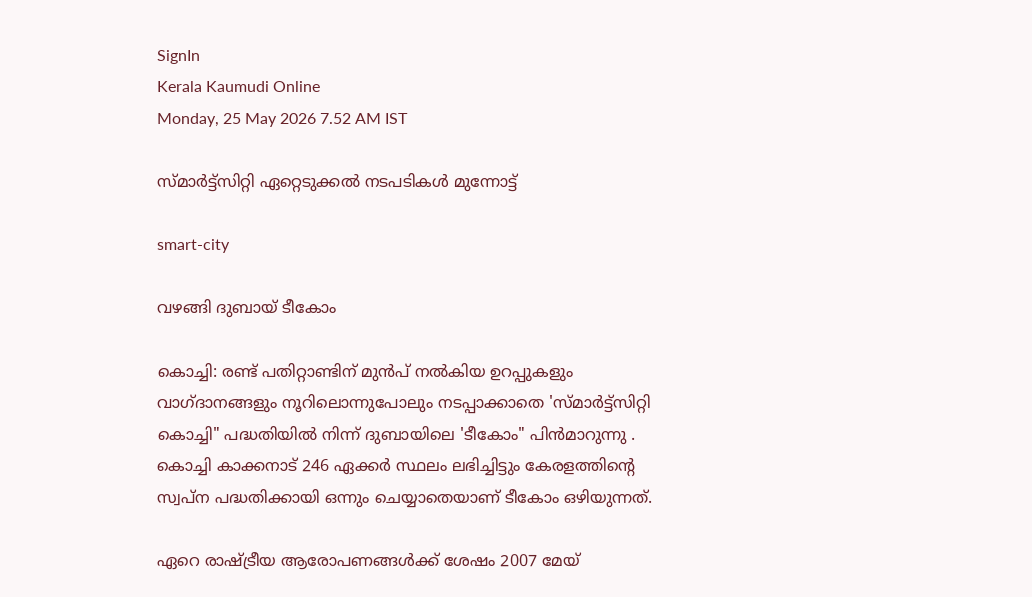SignIn
Kerala Kaumudi Online
Monday, 25 May 2026 7.52 AM IST

സ്‌മാർട്ട്സിറ്റി ഏറ്റെടുക്കൽ നടപടികൾ മുന്നോട്ട്

smart-city

വഴങ്ങി ദുബായ് ടീകോം

കൊച്ചി: രണ്ട് പതിറ്റാണ്ടിന് മുൻപ് നൽകിയ ഉറപ്പുകളും വാഗ്ദാനങ്ങളും നൂറിലൊന്നുപോലും നടപ്പാക്കാതെ 'സ്‌മാർട്ട്സിറ്റി കൊച്ചി" പദ്ധതിയിൽ നിന്ന് ദുബായിലെ 'ടീകോം" പിൻമാറുന്നു . കൊച്ചി കാക്കനാട് 246 ഏക്കർ സ്ഥലം ലഭിച്ചിട്ടും കേരളത്തിന്റെ സ്വപ്ന പദ്ധതിക്കായി ഒന്നും ചെയ്യാതെയാണ് ടീകോം ഒഴിയുന്നത്.

ഏറെ രാഷ്ട്രീയ ആരോപണങ്ങൾക്ക് ശേഷം 2007 മേയ്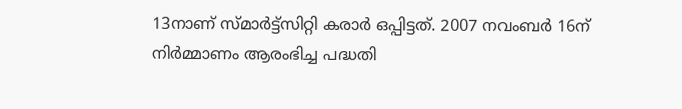13നാണ് സ്‌മാർട്ട്സിറ്റി കരാർ ഒപ്പിട്ടത്. 2007 നവംബർ 16ന് നിർമ്മാണം ആരംഭിച്ച പദ്ധതി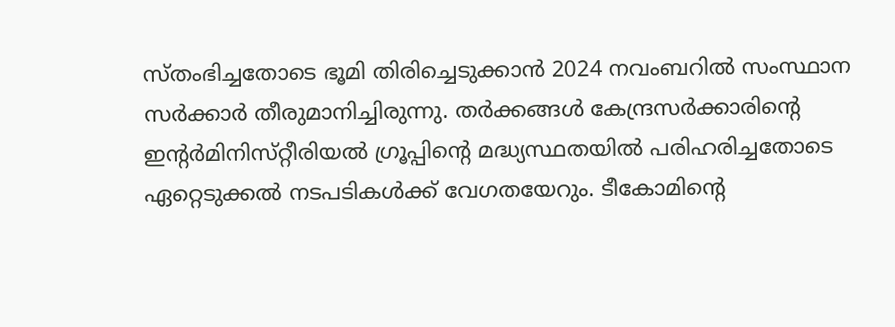സ്‌തംഭിച്ചതോടെ ഭൂമി തിരിച്ചെടുക്കാൻ 2024 നവംബറിൽ സംസ്ഥാന സർക്കാർ തീരുമാനിച്ചിരുന്നു. തർക്കങ്ങൾ കേന്ദ്രസർക്കാരിന്റെ ഇന്റർമിനിസ്‌റ്റീരിയൽ ഗ്രൂപ്പിന്റെ മദ്ധ്യസ്ഥതയിൽ പരിഹരിച്ചതോടെ ഏറ്റെടുക്കൽ നടപടികൾക്ക് വേഗതയേറും. ടീകോമിന്റെ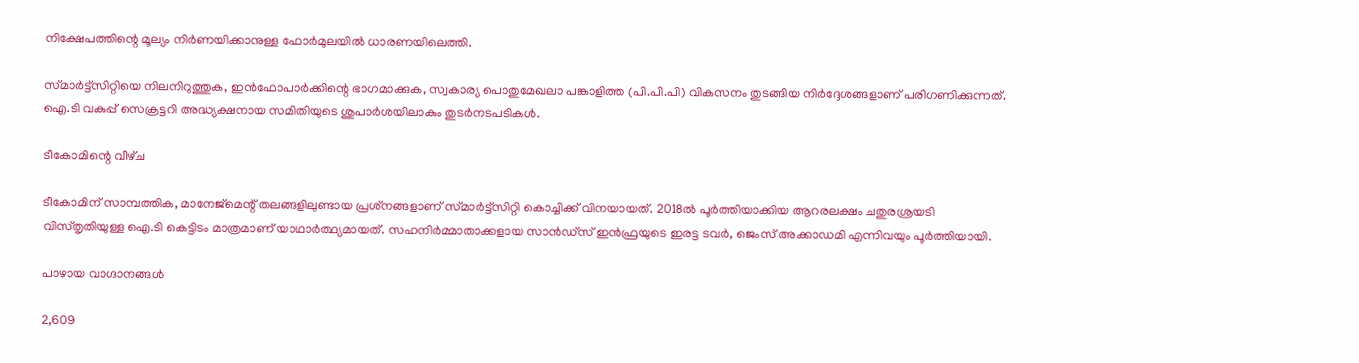നിക്ഷേപത്തിന്റെ മൂല്യം നിർണയിക്കാനുള്ള ഫോർമുലയിൽ ധാരണയിലെത്തി.

സ്‌മാർട്ട്സിറ്റിയെ നിലനിറുത്തുക, ഇൻഫോപാർക്കിന്റെ ഭാഗമാക്കുക, സ്വകാര്യ പൊതുമേഖലാ പങ്കാളിത്ത (പി.പി.പി) വികസനം തുടങ്ങിയ നിർദ്ദേശങ്ങളാണ് പരിഗണിക്കുന്നത്. ഐ.ടി വകുപ്പ് സെക്രട്ടറി അദ്ധ്യക്ഷനായ സമിതിയുടെ ശുപാർശയിലാകും തുടർനടപടികൾ.

ടീകോമിന്റെ വീഴ്‌ച

ടീകോമിന് സാമ്പത്തിക, മാനേജ്മെന്റ് തലങ്ങളിലുണ്ടായ പ്രശ്‌നങ്ങളാണ് സ്‌മാർട്ട്സിറ്റി കൊച്ചിക്ക് വിനയായത്. 2018ൽ പൂർത്തിയാക്കിയ ആറരലക്ഷം ചതുരശ്രയടി വിസ്‌തൃതിയുള്ള ഐ.ടി കെട്ടിടം മാത്രമാണ് യാഥാർത്ഥ്യമായത്. സഹനിർമ്മാതാക്കളായ സാൻഡ്സ് ഇൻഫ്രയുടെ ഇരട്ട ടവർ, ജെംസ് അക്കാഡമി എന്നിവയും പൂർത്തിയായി.

പാഴായ വാഗ്ദാനങ്ങൾ

2,609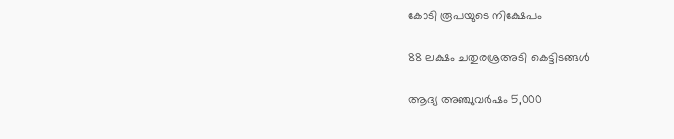കോടി രൂപയുടെ നിക്ഷേപം

88 ലക്ഷം ചതുരശ്രഅടി കെട്ടിടങ്ങൾ

ആദ്യ അഞ്ചുവർഷം 5,000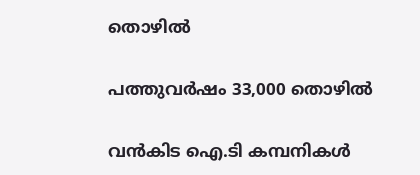തൊഴിൽ

പത്തുവർഷം 33,000 തൊഴിൽ

വൻകിട ഐ.ടി കമ്പനികൾ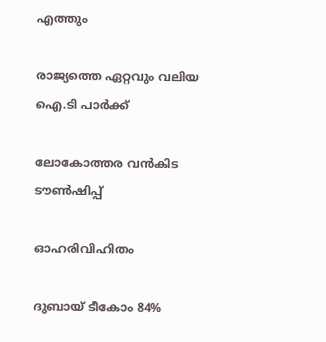എത്തും

രാജ്യത്തെ ഏറ്റവും വലിയ ഐ.ടി പാർക്ക്

ലോകോത്തര വൻകിട ടൗൺഷിപ്പ്

ഓഹരിവിഹിതം

ദുബായ് ടീകോം 84%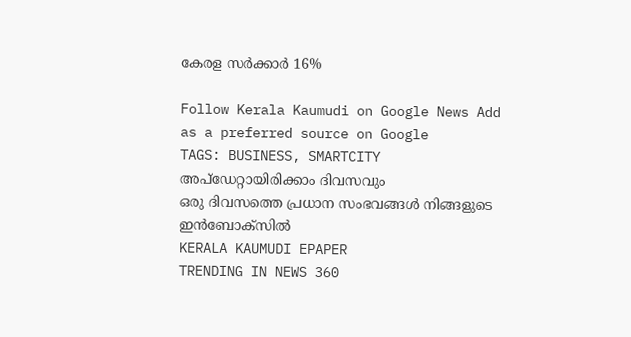കേരള സർക്കാർ 16%

Follow Kerala Kaumudi on Google News Add as a preferred source on Google
TAGS: BUSINESS, SMARTCITY
അപ്ഡേറ്റായിരിക്കാം ദിവസവും
ഒരു ദിവസത്തെ പ്രധാന സംഭവങ്ങൾ നിങ്ങളുടെ ഇൻബോക്സിൽ
KERALA KAUMUDI EPAPER
TRENDING IN NEWS 360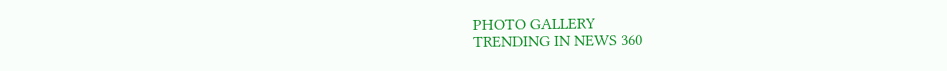PHOTO GALLERY
TRENDING IN NEWS 360